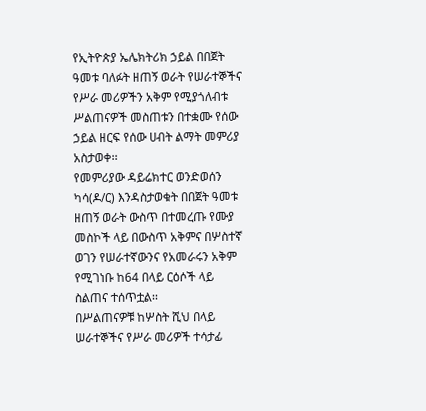የኢትዮጵያ ኤሌክትሪክ ኃይል በበጀት ዓመቱ ባለፉት ዘጠኝ ወራት የሠራተኞችና የሥራ መሪዎችን አቅም የሚያጎለብቱ ሥልጠናዎች መስጠቱን በተቋሙ የሰው ኃይል ዘርፍ የሰው ሀብት ልማት መምሪያ አስታወቀ፡፡
የመምሪያው ዳይሬክተር ወንድወሰን ካሳ(ዶ/ር) እንዳስታወቁት በበጀት ዓመቱ ዘጠኝ ወራት ውስጥ በተመረጡ የሙያ መስኮች ላይ በውስጥ አቅምና በሦስተኛ ወገን የሠራተኛውንና የአመራሩን አቅም የሚገነቡ ከ64 በላይ ርዕሶች ላይ ስልጠና ተሰጥቷል፡፡
በሥልጠናዎቹ ከሦስት ሺህ በላይ ሠራተኞችና የሥራ መሪዎች ተሳታፊ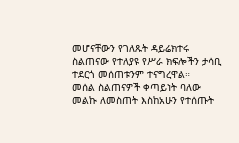መሆናቸውን የገለጹት ዳይሬክተሩ ስልጠናው የተለያዩ የሥራ ክፍሎችን ታሳቢ ተደርጎ መሰጠቱንም ተናግረዋል።
መሰል ስልጠናዎች ቀጣይነት ባለው መልኩ ለመስጠት እስከአሁን የተሰጡት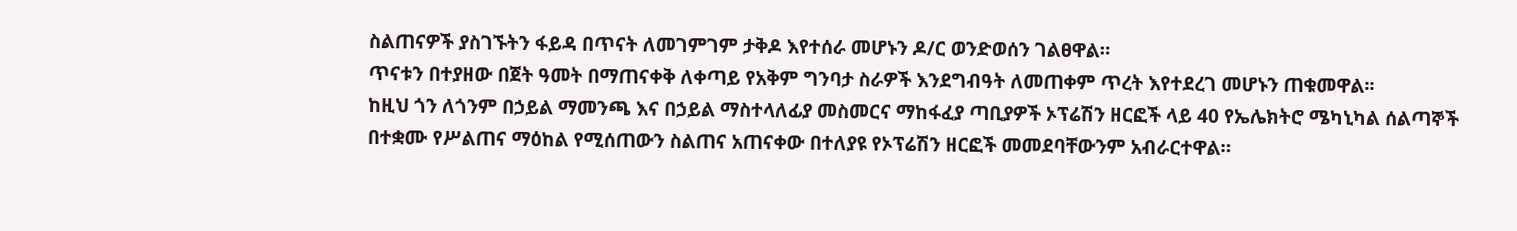ስልጠናዎች ያስገኙትን ፋይዳ በጥናት ለመገምገም ታቅዶ እየተሰራ መሆኑን ዶ/ር ወንድወሰን ገልፀዋል።
ጥናቱን በተያዘው በጀት ዓመት በማጠናቀቅ ለቀጣይ የአቅም ግንባታ ስራዎች እንደግብዓት ለመጠቀም ጥረት እየተደረገ መሆኑን ጠቁመዋል፡፡
ከዚህ ጎን ለጎንም በኃይል ማመንጫ እና በኃይል ማስተላለፊያ መስመርና ማከፋፈያ ጣቢያዎች ኦፕሬሽን ዘርፎች ላይ 40 የኤሌክትሮ ሜካኒካል ሰልጣኞች በተቋሙ የሥልጠና ማዕከል የሚሰጠውን ስልጠና አጠናቀው በተለያዩ የኦፕሬሽን ዘርፎች መመደባቸውንም አብራርተዋል።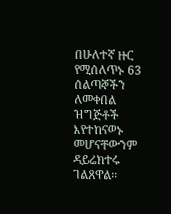በሁለተኛ ዙር የሚሰለጥኑ 63 ሰልጣኞችን ለመቀበል ዝግጅቶች እየተከናወኑ መሆናቸውንም ዳይሬክተሩ ገልጸዋል፡፡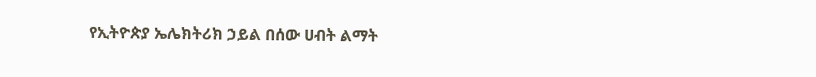የኢትዮጵያ ኤሌክትሪክ ኃይል በሰው ሀብት ልማት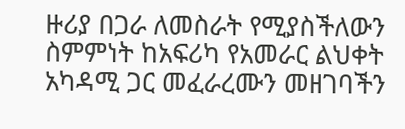ዙሪያ በጋራ ለመስራት የሚያስችለውን ስምምነት ከአፍሪካ የአመራር ልህቀት አካዳሚ ጋር መፈራረሙን መዘገባችን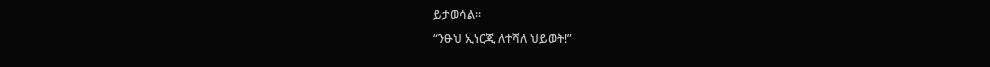ይታወሳል፡፡
“ንፁህ ኢነርጂ ለተሻለ ህይወት!”